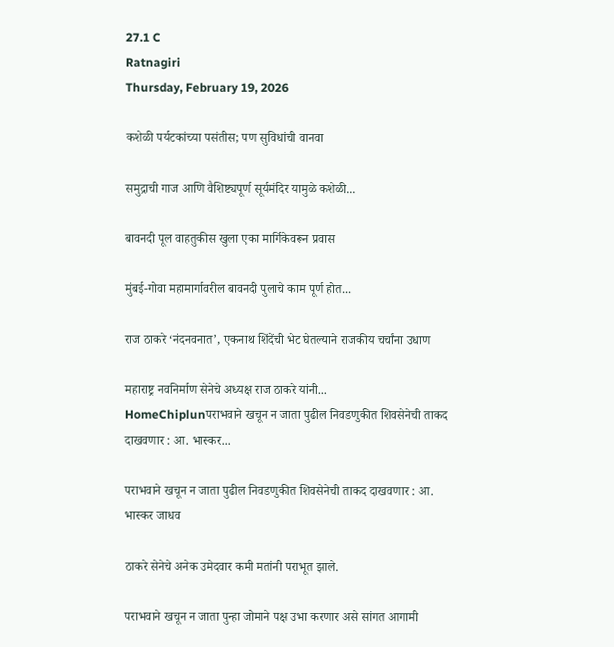27.1 C
Ratnagiri
Thursday, February 19, 2026

कशेळी पर्यटकांच्या पसंतीस; पण सुविधांची वानवा

समुद्राची गाज आणि वैशिष्ट्यपूर्ण सूर्यमंदिर यामुळे कशेळी...

बावनदी पूल वाहतुकीस खुला एका मार्गिकेवरून प्रवास

मुंबई-गोवा महामार्गावरील बावनदी पुलाचे काम पूर्ण होत...

राज ठाकरे ‘नंदनवनात’, एकनाथ शिंदेंची भेट घेतल्याने राजकीय चर्चांना उधाण

महाराष्ट्र नवनिर्माण सेनेचे अध्यक्ष राज ठाकरे यांनी...
HomeChiplunपराभवाने खचून न जाता पुढील निवडणुकीत शिवसेनेची ताकद दाखवणार : आ. भास्कर...

पराभवाने खचून न जाता पुढील निवडणुकीत शिवसेनेची ताकद दाखवणार : आ. भास्कर जाधव

ठाकरे सेनेचे अनेक उमेदवार कमी मतांनी पराभूत झाले.

पराभवाने खचून न जाता पुन्हा जोमाने पक्ष उभा करणार असे सांगत आगामी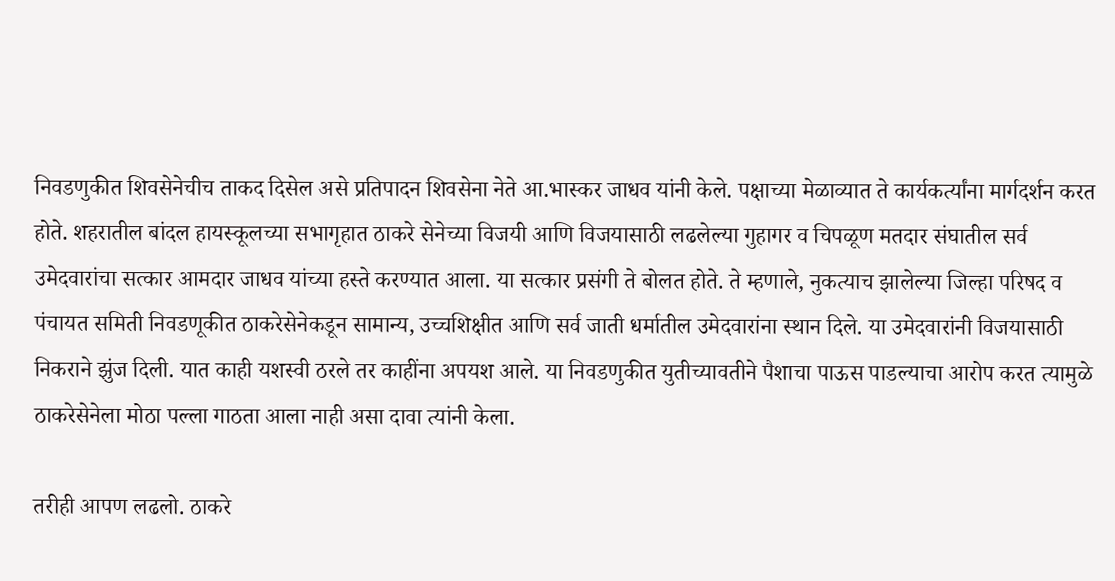निवडणुकीत शिवसेनेचीच ताकद दिसेल असे प्रतिपादन शिवसेना नेते आ.भास्कर जाधव यांनी केले. पक्षाच्या मेळाव्यात ते कार्यकर्त्यांना मार्गदर्शन करत होते. शहरातील बांदल हायस्कूलच्या सभागृहात ठाकरे सेनेच्या विजयी आणि विजयासाठी लढलेल्या गुहागर व चिपळूण मतदार संघातील सर्व उमेदवारांचा सत्कार आमदार जाधव यांच्या हस्ते करण्यात आला. या सत्कार प्रसंगी ते बोलत होते. ते म्हणाले, नुकत्याच झालेल्या जिल्हा परिषद व पंचायत समिती निवडणूकीत ठाकरेसेनेकडून सामान्य, उच्चशिक्षीत आणि सर्व जाती धर्मातील उमेदवारांना स्थान दिले. या उमेदवारांनी विजयासाठी निकराने झुंज दिली. यात काही यशस्वी ठरले तर काहींना अपयश आले. या निवडणुकीत युतीच्यावतीने पैशाचा पाऊस पाडल्याचा आरोप करत त्यामुळे ठाकरेसेनेला मोठा पल्ला गाठता आला नाही असा दावा त्यांनी केला.

तरीही आपण लढलो. ठाकरे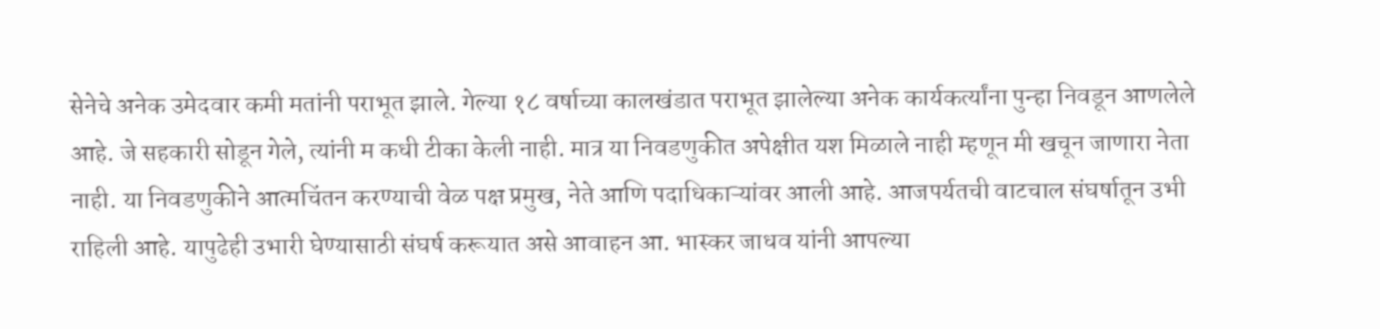सेनेचे अनेक उमेदवार कमी मतांनी पराभूत झाले. गेल्या १८ वर्षाच्या कालखंडात पराभूत झालेल्या अनेक कार्यकर्त्यांना पुन्हा निवडून आणलेले आहे. जे सहकारी सोडून गेले, त्यांनी म कधी टीका केली नाही. मात्र या निवडणुकीत अपेक्षीत यश मिळाले नाही म्हणून मी खचून जाणारा नेता नाही. या निवडणुकीने आत्मचिंतन करण्याची वेळ पक्ष प्रमुख, नेते आणि पदाधिकाऱ्यांवर आली आहे. आजपर्यतची वाटचाल संघर्षातून उभी राहिली आहे. यापुढेही उभारी घेण्यासाठी संघर्ष करूयात असे आवाहन आ. भास्कर जाधव यांनी आपल्या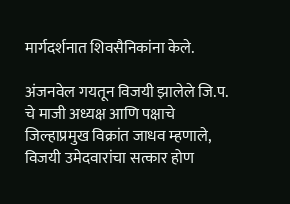मार्गदर्शनात शिवसैनिकांना केले.

अंजनवेल गयतून विजयी झालेले जि.प. चे माजी अध्यक्ष आणि पक्षाचे जिल्हाप्रमुख विक्रांत जाधव म्हणाले, विजयी उमेदवारांचा सत्कार होण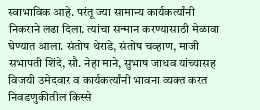स्वाभाविक आहे. परंतू ज्या सामान्य कार्यकर्त्यांनी निकराने लढा दिला. त्यांचा सन्मान करण्यासाठी मेळावा घेण्यात आला. संतोष थेराडे, संतोष चव्हाण, माजी सभापती शिंदे, सौ. नेहा माने, सुभाष जाधव यांच्यासह विजयी उमेदवार व कार्यकर्त्यांनी भावना व्यक्त करत निवडणुकीतील किस्से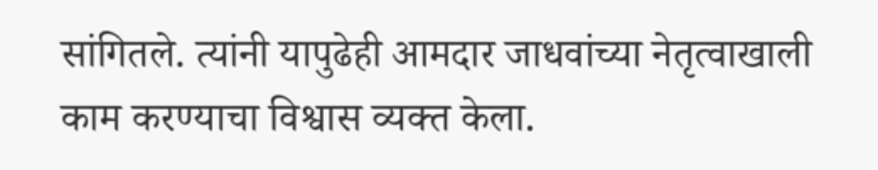सांगितले. त्यांनी यापुढेही आमदार जाधवांच्या नेतृत्वाखाली काम करण्याचा विश्वास व्यक्त केला.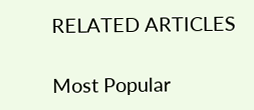RELATED ARTICLES

Most Popular